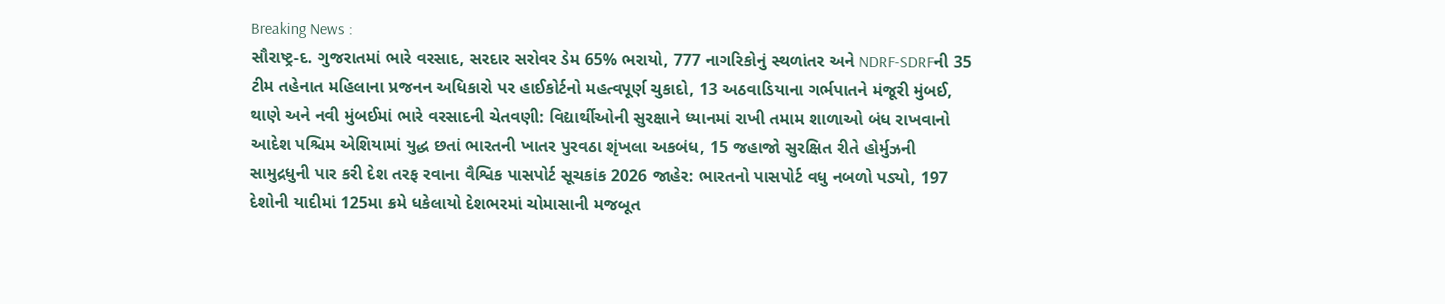Breaking News :
સૌરાષ્ટ્ર-દ. ગુજરાતમાં ભારે વરસાદ, સરદાર સરોવર ડેમ 65% ભરાયો, 777 નાગરિકોનું સ્થળાંતર અને NDRF-SDRFની 35 ટીમ તહેનાત મહિલાના પ્રજનન અધિકારો પર હાઈકોર્ટનો મહત્વપૂર્ણ ચુકાદો, 13 અઠવાડિયાના ગર્ભપાતને મંજૂરી મુંબઈ, થાણે અને નવી મુંબઈમાં ભારે વરસાદની ચેતવણી: વિદ્યાર્થીઓની સુરક્ષાને ધ્યાનમાં રાખી તમામ શાળાઓ બંધ રાખવાનો આદેશ પશ્ચિમ એશિયામાં યુદ્ધ છતાં ભારતની ખાતર પુરવઠા શૃંખલા અકબંધ, 15 જહાજો સુરક્ષિત રીતે હોર્મુઝની સામુદ્રધુની પાર કરી દેશ તરફ રવાના વૈશ્વિક પાસપોર્ટ સૂચકાંક 2026 જાહેર: ભારતનો પાસપોર્ટ વધુ નબળો પડ્યો, 197 દેશોની યાદીમાં 125મા ક્રમે ધકેલાયો દેશભરમાં ચોમાસાની મજબૂત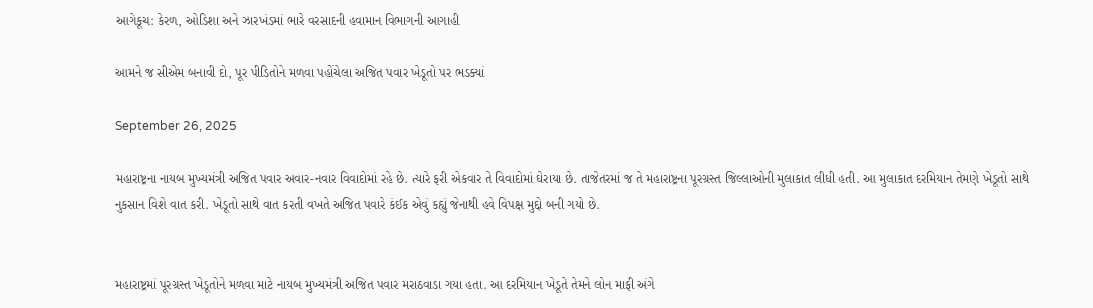આગેકૂચ: કેરળ, ઓડિશા અને ઝારખંડમાં ભારે વરસાદની હવામાન વિભાગની આગાહી

આમને જ સીએમ બનાવી દો, પૂર પીડિતોને મળવા પહોંચેલા અજિત પવાર ખેડૂતો પર ભડક્યાં

September 26, 2025

મહારાષ્ટ્રના નાયબ મુખ્યમંત્રી અજિત પવાર અવાર-નવાર વિવાદોમાં રહે છે. ત્યારે ફરી એકવાર તે વિવાદોમાં ઘેરાયા છે. તાજેતરમાં જ તે મહારાષ્ટ્રના પૂરગ્રસ્ત જિલ્લાઓની મુલાકાત લીધી હતી. આ મુલાકાત દરમિયાન તેમણે ખેડૂતો સાથે નુકસાન વિશે વાત કરી. ખેડૂતો સાથે વાત કરતી વખતે અજિત પવારે કંઈક એવું કહ્યું જેનાથી હવે વિપક્ષ મુદ્દો બની ગયો છે.


મહારાષ્ટ્રમાં પૂરગ્રસ્ત ખેડૂતોને મળવા માટે નાયબ મુખ્યમંત્રી અજિત પવાર મરાઠવાડા ગયા હતા. આ દરમિયાન ખેડૂતે તેમને લોન માફી અંગે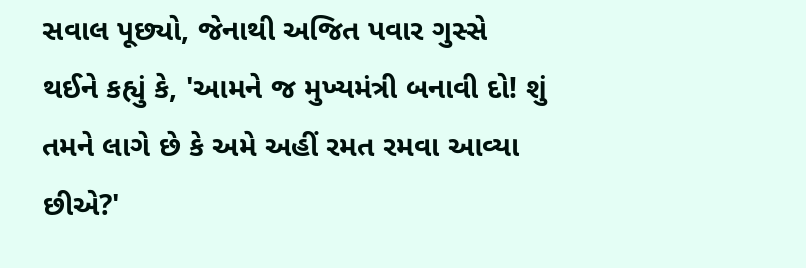સવાલ પૂછ્યો, જેનાથી અજિત પવાર ગુસ્સે થઈને કહ્યું કે, 'આમને જ મુખ્યમંત્રી બનાવી દો! શું તમને લાગે છે કે અમે અહીં રમત રમવા આવ્યા છીએ?'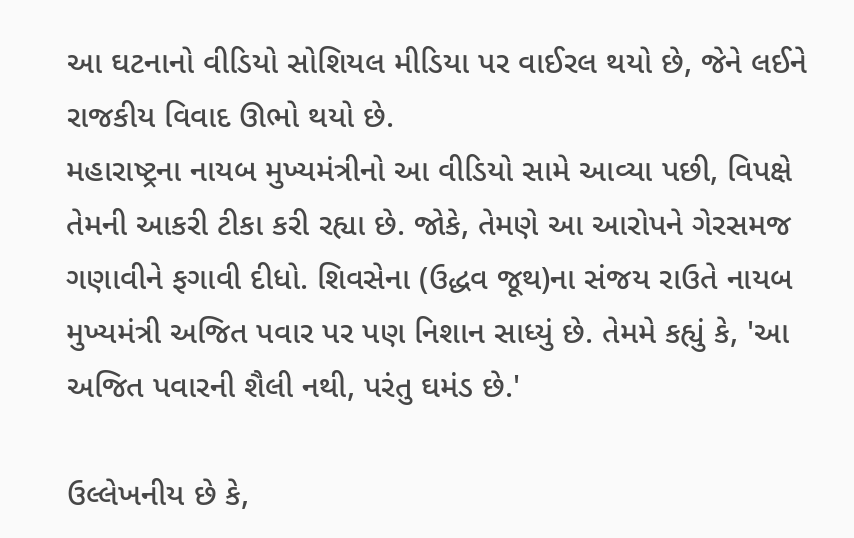આ ઘટનાનો વીડિયો સોશિયલ મીડિયા પર વાઈરલ થયો છે, જેને લઈને રાજકીય વિવાદ ઊભો થયો છે.
મહારાષ્ટ્રના નાયબ મુખ્યમંત્રીનો આ વીડિયો સામે આવ્યા પછી, વિપક્ષે તેમની આકરી ટીકા કરી રહ્યા છે. જોકે, તેમણે આ આરોપને ગેરસમજ ગણાવીને ફગાવી દીધો. શિવસેના (ઉદ્ધવ જૂથ)ના સંજય રાઉતે નાયબ મુખ્યમંત્રી અજિત પવાર પર પણ નિશાન સાધ્યું છે. તેમમે કહ્યું કે, 'આ અજિત પવારની શૈલી નથી, પરંતુ ઘમંડ છે.'

ઉલ્લેખનીય છે કે,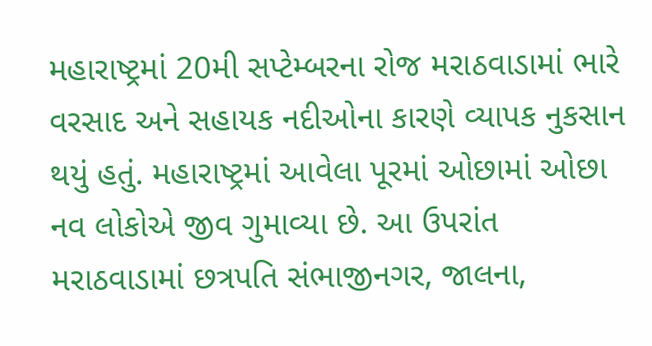મહારાષ્ટ્રમાં 20મી સપ્ટેમ્બરના રોજ મરાઠવાડામાં ભારે વરસાદ અને સહાયક નદીઓના કારણે વ્યાપક નુકસાન થયું હતું. મહારાષ્ટ્રમાં આવેલા પૂરમાં ઓછામાં ઓછા નવ લોકોએ જીવ ગુમાવ્યા છે. આ ઉપરાંત મરાઠવાડામાં છત્રપતિ સંભાજીનગર, જાલના,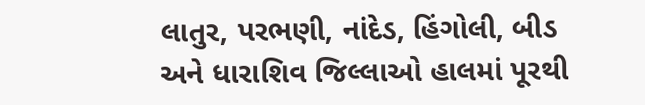લાતુર, પરભણી, નાંદેડ, હિંગોલી, બીડ અને ધારાશિવ જિલ્લાઓ હાલમાં પૂરથી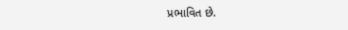પ્રભાવિત છે.